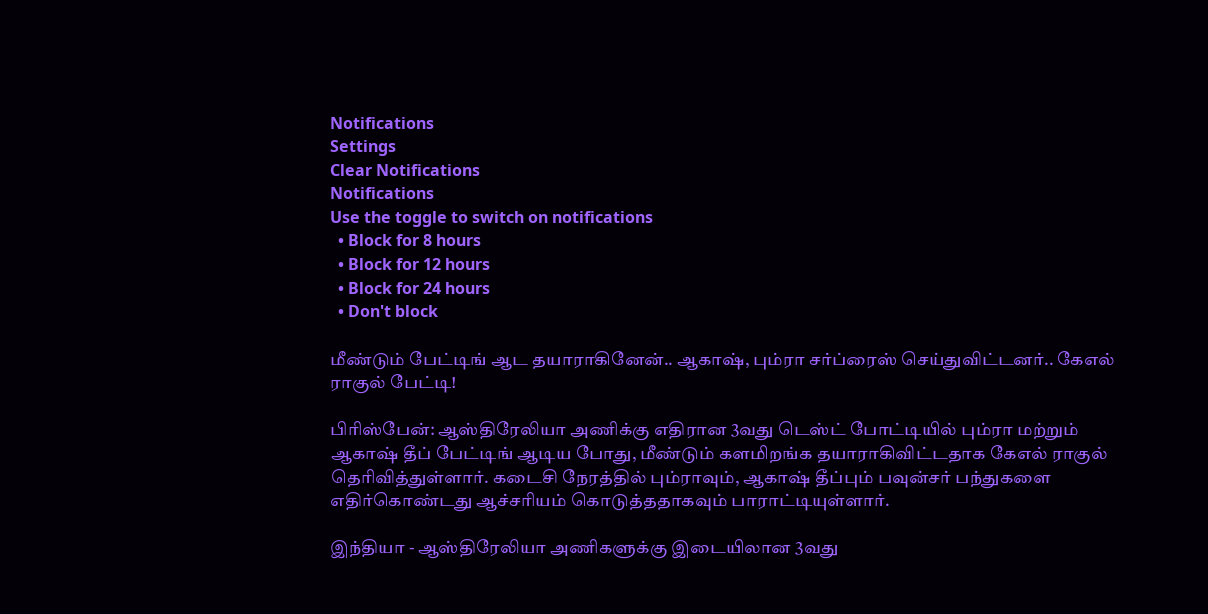Notifications
Settings
Clear Notifications
Notifications
Use the toggle to switch on notifications
  • Block for 8 hours
  • Block for 12 hours
  • Block for 24 hours
  • Don't block

மீண்டும் பேட்டிங் ஆட தயாராகினேன்.. ஆகாஷ், பும்ரா சர்ப்ரைஸ் செய்துவிட்டனர்.. கேஎல் ராகுல் பேட்டி!

பிரிஸ்பேன்: ஆஸ்திரேலியா அணிக்கு எதிரான 3வது டெஸ்ட் போட்டியில் பும்ரா மற்றும் ஆகாஷ் தீப் பேட்டிங் ஆடிய போது, மீண்டும் களமிறங்க தயாராகிவிட்டதாக கேஎல் ராகுல் தெரிவித்துள்ளார். கடைசி நேரத்தில் பும்ராவும், ஆகாஷ் தீப்பும் பவுன்சர் பந்துகளை எதிர்கொண்டது ஆச்சரியம் கொடுத்ததாகவும் பாராட்டியுள்ளார்.

இந்தியா - ஆஸ்திரேலியா அணிகளுக்கு இடையிலான 3வது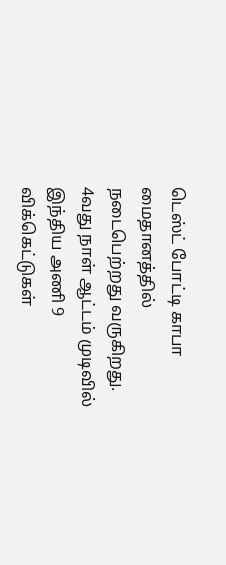டெஸ்ட் போட்டி காபா மைதானத்தில் நடைபெற்றது வருகிறது. 4வது நாள் ஆட்டம் முடிவில் இந்திய அணி 9 விக்கெட்டுகள்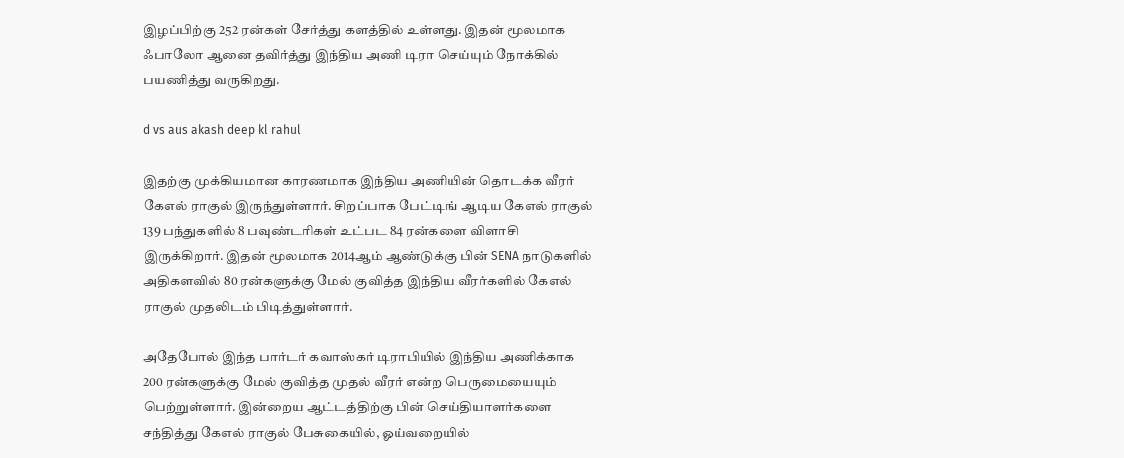இழப்பிற்கு 252 ரன்கள் சேர்த்து களத்தில் உள்ளது. இதன் மூலமாக ஃபாலோ ஆனை தவிர்த்து இந்திய அணி டிரா செய்யும் நோக்கில் பயணித்து வருகிறது.

d vs aus akash deep kl rahul

இதற்கு முக்கியமான காரணமாக இந்திய அணியின் தொடக்க வீரர் கேஎல் ராகுல் இருந்துள்ளார். சிறப்பாக பேட்டிங் ஆடிய கேஎல் ராகுல் 139 பந்துகளில் 8 பவுண்டரிகள் உட்பட 84 ரன்களை விளாசி இருக்கிறார். இதன் மூலமாக 2014ஆம் ஆண்டுக்கு பின் SENA நாடுகளில் அதிகளவில் 80 ரன்களுக்கு மேல் குவித்த இந்திய வீரர்களில் கேஎல் ராகுல் முதலிடம் பிடித்துள்ளார்.

அதேபோல் இந்த பார்டர் கவாஸ்கர் டிராபியில் இந்திய அணிக்காக 200 ரன்களுக்கு மேல் குவித்த முதல் வீரர் என்ற பெருமையையும் பெற்றுள்ளார். இன்றைய ஆட்டத்திற்கு பின் செய்தியாளர்களை சந்தித்து கேஎல் ராகுல் பேசுகையில், ஓய்வறையில்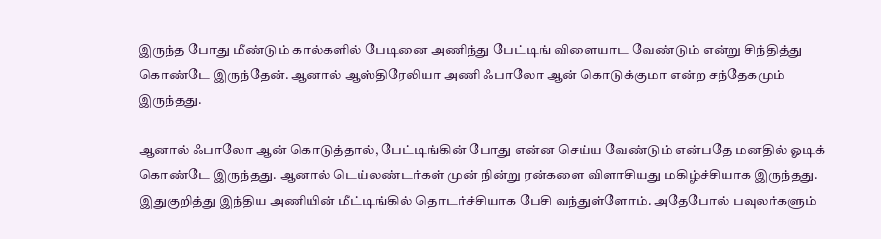இருந்த போது மீண்டும் கால்களில் பேடினை அணிந்து பேட்டிங் விளையாட வேண்டும் என்று சிந்தித்து கொண்டே இருந்தேன். ஆனால் ஆஸ்திரேலியா அணி ஃபாலோ ஆன் கொடுக்குமா என்ற சந்தேகமும் இருந்தது.

ஆனால் ஃபாலோ ஆன் கொடுத்தால், பேட்டிங்கின் போது என்ன செய்ய வேண்டும் என்பதே மனதில் ஓடிக் கொண்டே இருந்தது. ஆனால் டெய்லண்டர்கள் முன் நின்று ரன்களை விளாசியது மகிழ்ச்சியாக இருந்தது. இதுகுறித்து இந்திய அணியின் மீட்டிங்கில் தொடர்ச்சியாக பேசி வந்துள்ளோம். அதேபோல் பவுலர்களும்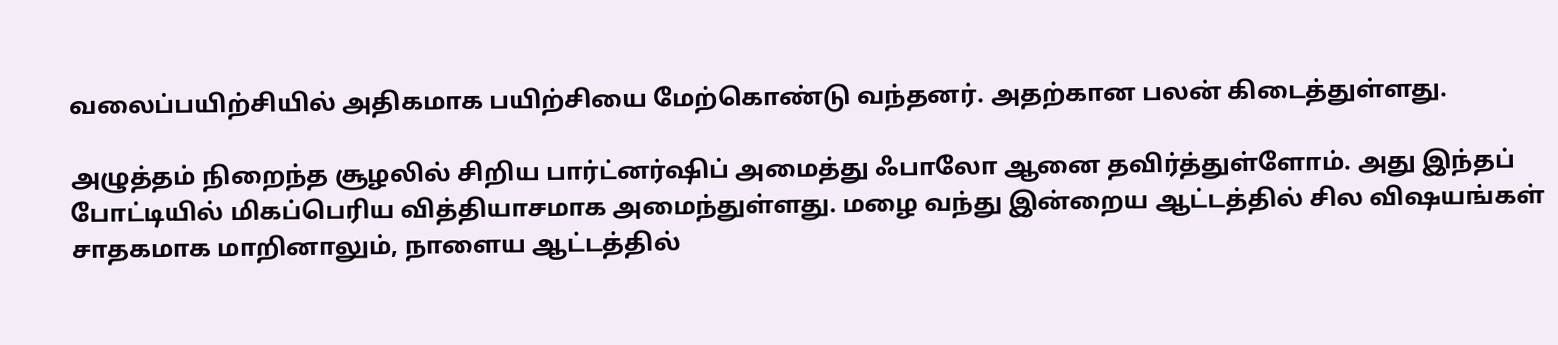வலைப்பயிற்சியில் அதிகமாக பயிற்சியை மேற்கொண்டு வந்தனர். அதற்கான பலன் கிடைத்துள்ளது.

அழுத்தம் நிறைந்த சூழலில் சிறிய பார்ட்னர்ஷிப் அமைத்து ஃபாலோ ஆனை தவிர்த்துள்ளோம். அது இந்தப் போட்டியில் மிகப்பெரிய வித்தியாசமாக அமைந்துள்ளது. மழை வந்து இன்றைய ஆட்டத்தில் சில விஷயங்கள் சாதகமாக மாறினாலும், நாளைய ஆட்டத்தில்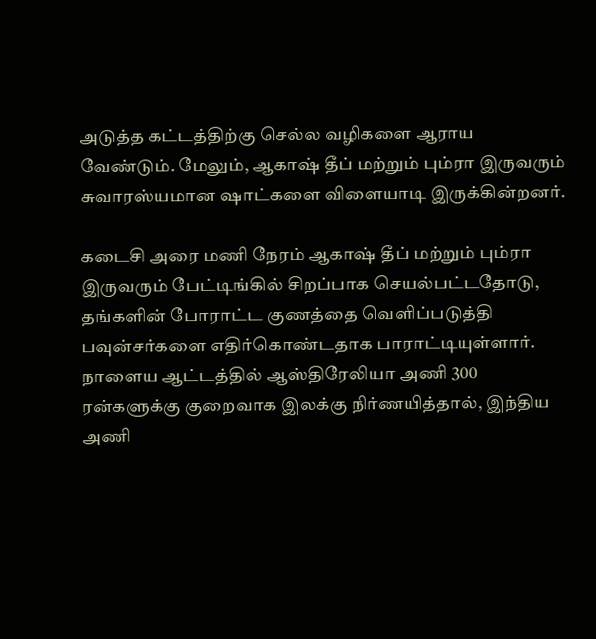அடுத்த கட்டத்திற்கு செல்ல வழிகளை ஆராய வேண்டும். மேலும், ஆகாஷ் தீப் மற்றும் பும்ரா இருவரும் சுவாரஸ்யமான ஷாட்களை விளையாடி இருக்கின்றனர்.

கடைசி அரை மணி நேரம் ஆகாஷ் தீப் மற்றும் பும்ரா இருவரும் பேட்டிங்கில் சிறப்பாக செயல்பட்டதோடு, தங்களின் போராட்ட குணத்தை வெளிப்படுத்தி பவுன்சர்களை எதிர்கொண்டதாக பாராட்டியுள்ளார். நாளைய ஆட்டத்தில் ஆஸ்திரேலியா அணி 300 ரன்களுக்கு குறைவாக இலக்கு நிர்ணயித்தால், இந்திய அணி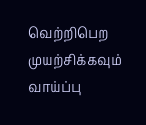வெற்றிபெற முயற்சிக்கவும் வாய்ப்பு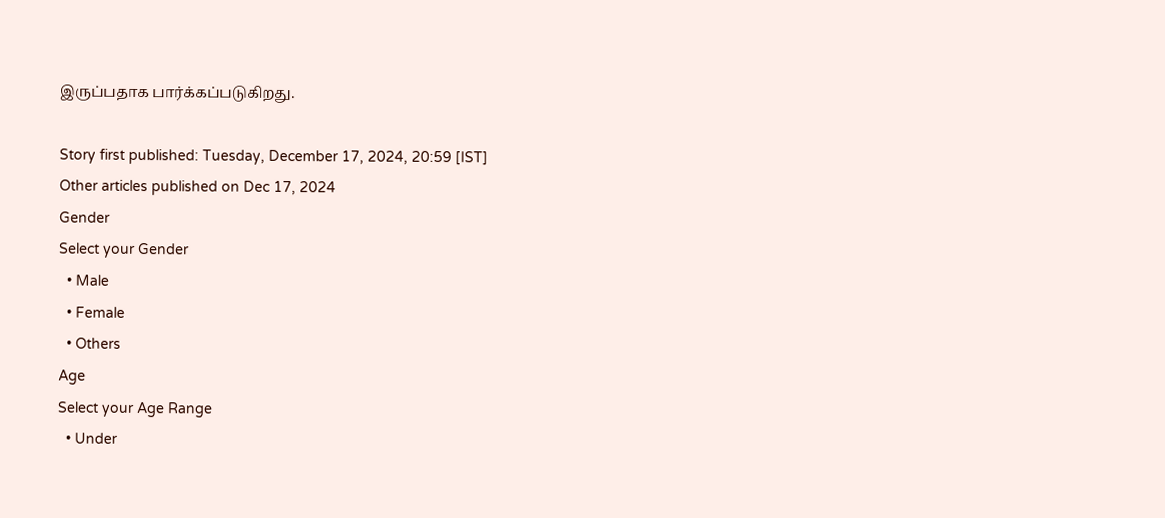இருப்பதாக பார்க்கப்படுகிறது.

Story first published: Tuesday, December 17, 2024, 20:59 [IST]
Other articles published on Dec 17, 2024
Gender
Select your Gender
  • Male
  • Female
  • Others
Age
Select your Age Range
  • Under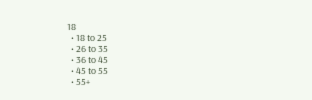18
  • 18 to 25
  • 26 to 35
  • 36 to 45
  • 45 to 55
  • 55+